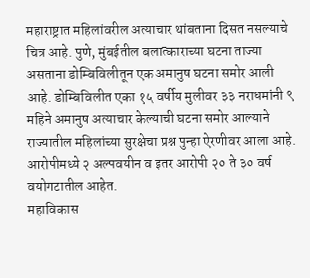महाराष्ट्रात महिलांवरील अत्याचार थांबताना दिसत नसल्याचे चित्र आहे. पुणे, मुंबईतील बलात्काराच्या घटना ताज्या असताना डोम्बिविलीतून एक अमानुष घटना समोर आली आहे. डोम्बिविलीत एका १५ वर्षीय मुलीवर ३३ नराधमांनी ९ महिने अमानुष अत्याचार केल्याची घटना समोर आल्याने राज्यातील महिलांच्या सुरक्षेचा प्रश्न पुन्हा ऐरणीवर आला आहे. आरोपीमध्ये २ अल्पवयीन व इतर आरोपी २० ते ३० वर्ष वयोगटातील आहेत.
महाविकास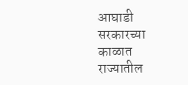आघाडी सरकारच्या काळात राज्यातील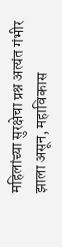महिलांच्या सुरक्षेचा प्रश्न अत्यंत गंभीर झाला असून, महाविकास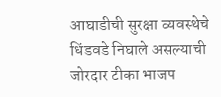आघाडीची सुरक्षा व्यवस्थेचे धिंडवडे निघाले असल्याची जोरदार टीका भाजप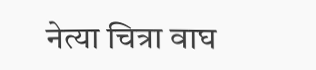नेत्या चित्रा वाघ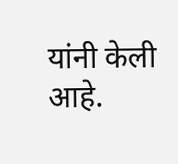यांनी केली आहे.